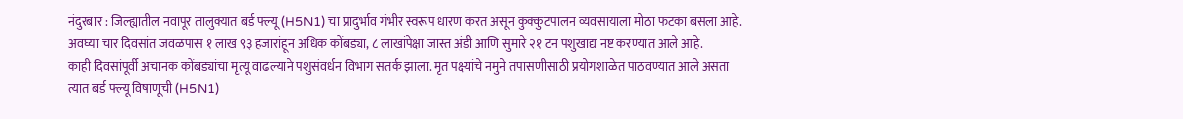नंदुरबार : जिल्ह्यातील नवापूर तालुक्यात बर्ड फ्ल्यू (H5N1) चा प्रादुर्भाव गंभीर स्वरूप धारण करत असून कुक्कुटपालन व्यवसायाला मोठा फटका बसला आहे. अवघ्या चार दिवसांत जवळपास १ लाख ९३ हजारांहून अधिक कोंबड्या, ८ लाखांपेक्षा जास्त अंडी आणि सुमारे २१ टन पशुखाद्य नष्ट करण्यात आले आहे.
काही दिवसांपूर्वी अचानक कोंबड्यांचा मृत्यू वाढल्याने पशुसंवर्धन विभाग सतर्क झाला. मृत पक्ष्यांचे नमुने तपासणीसाठी प्रयोगशाळेत पाठवण्यात आले असता त्यात बर्ड फ्ल्यू विषाणूची (H5N1)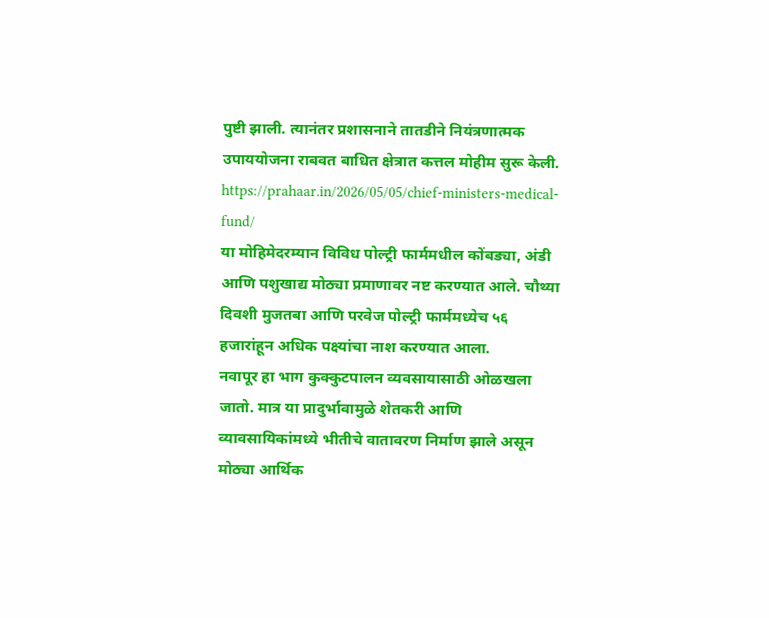पुष्टी झाली. त्यानंतर प्रशासनाने तातडीने नियंत्रणात्मक उपाययोजना राबवत बाधित क्षेत्रात कत्तल मोहीम सुरू केली.
https://prahaar.in/2026/05/05/chief-ministers-medical-fund/
या मोहिमेदरम्यान विविध पोल्ट्री फार्ममधील कोंबड्या, अंडी आणि पशुखाद्य मोठ्या प्रमाणावर नष्ट करण्यात आले. चौथ्या दिवशी मुजतबा आणि परवेज पोल्ट्री फार्ममध्येच ५६ हजारांहून अधिक पक्ष्यांचा नाश करण्यात आला.
नवापूर हा भाग कुक्कुटपालन व्यवसायासाठी ओळखला जातो. मात्र या प्रादुर्भावामुळे शेतकरी आणि व्यावसायिकांमध्ये भीतीचे वातावरण निर्माण झाले असून मोठ्या आर्थिक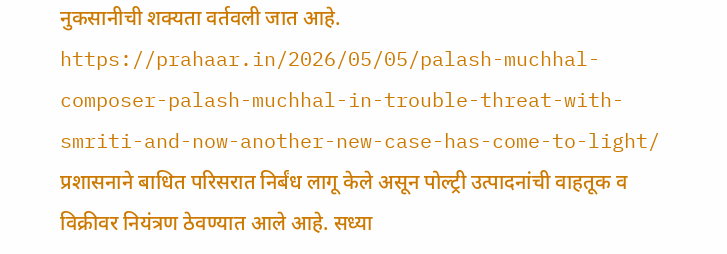नुकसानीची शक्यता वर्तवली जात आहे.
https://prahaar.in/2026/05/05/palash-muchhal-composer-palash-muchhal-in-trouble-threat-with-smriti-and-now-another-new-case-has-come-to-light/
प्रशासनाने बाधित परिसरात निर्बंध लागू केले असून पोल्ट्री उत्पादनांची वाहतूक व विक्रीवर नियंत्रण ठेवण्यात आले आहे. सध्या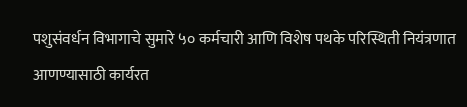पशुसंवर्धन विभागाचे सुमारे ५० कर्मचारी आणि विशेष पथके परिस्थिती नियंत्रणात आणण्यासाठी कार्यरत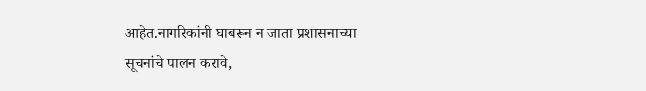आहेत.नागरिकांनी घाबरून न जाता प्रशासनाच्या सूचनांचे पालन करावे,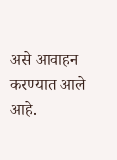असे आवाहन करण्यात आले आहे.